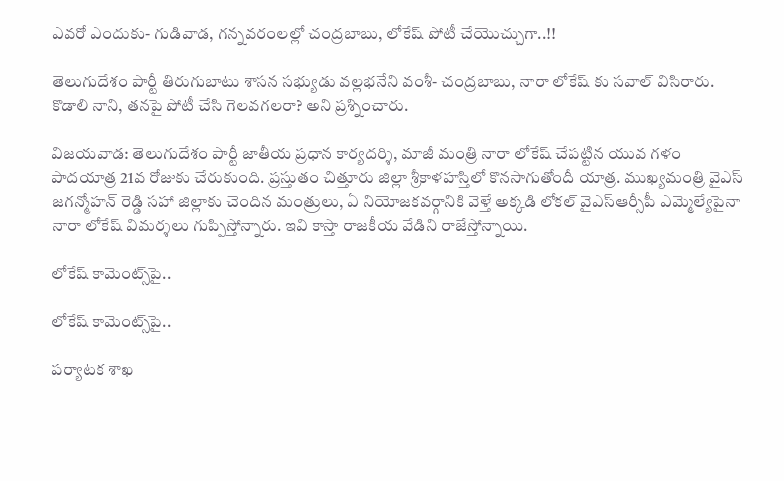ఎవరో ఎందుకు- గుడివాడ, గన్నవరంలల్లో చంద్రబాబు, లోకేష్ పోటీ చేయొచ్చుగా..!!

తెలుగుదేశం పార్టీ తిరుగుబాటు శాసన సభ్యుడు వల్లభనేని వంశీ- చంద్రబాబు, నారా లోకేష్ కు సవాల్ విసిరారు. కొడాలి నాని, తనపై పోటీ చేసి గెలవగలరా? అని ప్రశ్నించారు.

విజయవాడ: తెలుగుదేశం పార్టీ జాతీయ ప్రధాన కార్యదర్శి, మాజీ మంత్రి నారా లోకేష్ చేపట్టిన యువ గళం పాదయాత్ర 21వ రోజుకు చేరుకుంది. ప్రస్తుతం చిత్తూరు జిల్లా శ్రీకాళహస్తిలో కొనసాగుతోందీ యాత్ర. ముఖ్యమంత్రి వైఎస్ జగన్మోహన్ రెడ్డి సహా జిల్లాకు చెందిన మంత్రులు, ఏ నియోజకవర్గానికి వెళ్తే అక్కడి లోకల్ వైఎస్ఆర్సీపీ ఎమ్మెల్యేపైనా నారా లోకేష్ విమర్శలు గుప్పిస్తోన్నారు. ఇవి కాస్తా రాజకీయ వేడిని రాజేస్తోన్నాయి.

లోకేష్ కామెంట్స్‌పై..

లోకేష్ కామెంట్స్‌పై..

పర్యాటక శాఖ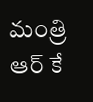మంత్రి ఆర్ కే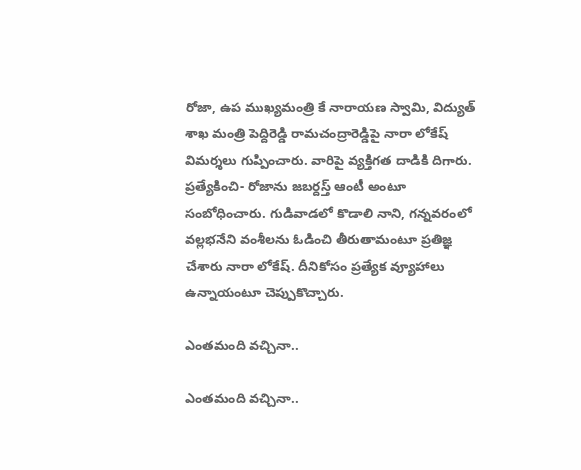రోజా, ఉప ముఖ్యమంత్రి కే నారాయణ స్వామి, విద్యుత్ శాఖ మంత్రి పెద్దిరెడ్డి రామచంద్రారెడ్డిపై నారా లోకేష్ విమర్శలు గుప్పించారు. వారిపై వ్యక్తిగత దాడికి దిగారు. ప్రత్యేకించి- రోజాను జబర్దస్త్ ఆంటీ అంటూ సంబోధించారు. గుడివాడలో కొడాలి నాని, గన్నవరంలో వల్లభనేని వంశీలను ఓడించి తీరుతామంటూ ప్రతిజ్ఞ చేశారు నారా లోకేష్. దీనికోసం ప్రత్యేక వ్యూహాలు ఉన్నాయంటూ చెప్పుకొచ్చారు.

ఎంతమంది వచ్చినా..

ఎంతమంది వచ్చినా..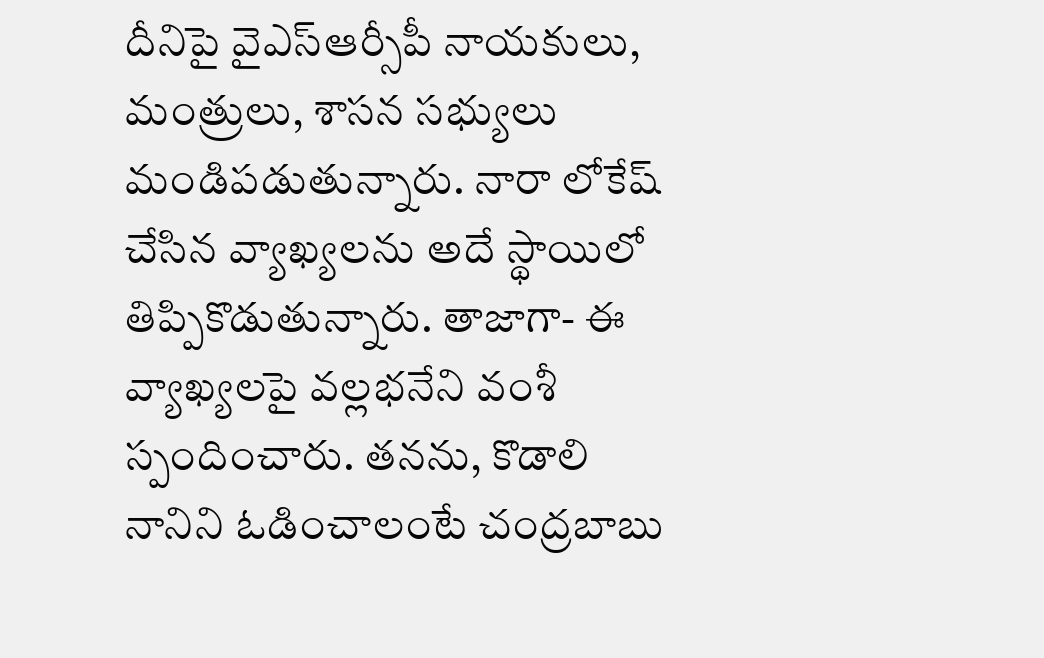దీనిపై వైఎస్ఆర్సీపీ నాయకులు, మంత్రులు, శాసన సభ్యులు మండిపడుతున్నారు. నారా లోకేష్ చేసిన వ్యాఖ్యలను అదే స్థాయిలో తిప్పికొడుతున్నారు. తాజాగా- ఈ వ్యాఖ్యలపై వల్లభనేని వంశీ స్పందించారు. తనను, కొడాలి నానిని ఓడించాలంటే చంద్రబాబు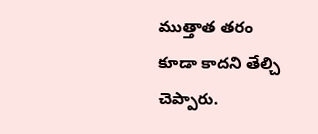ముత్తాత తరం కూడా కాదని తేల్చి చెప్పారు.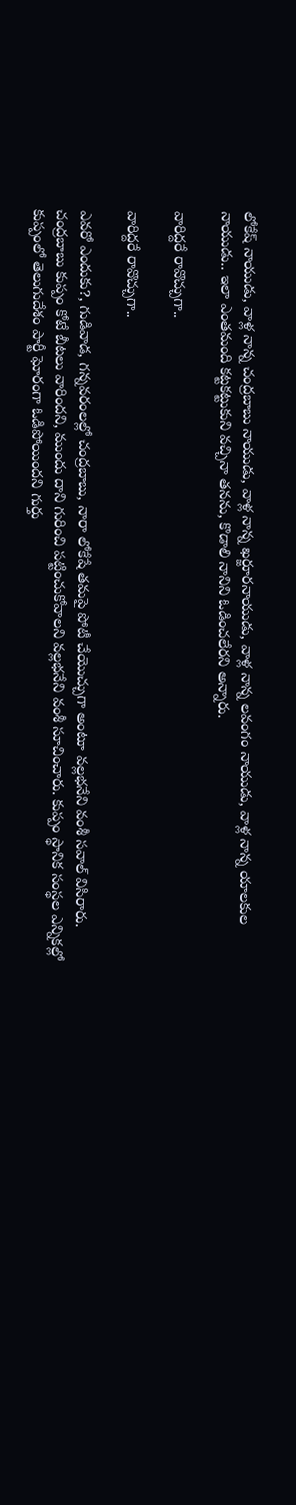లోకేష్ నాయుడు, వాళ్ల నాన్న చంద్రబాబు నాయుడు, వాళ్ల నాన్న ఖర్జూరనాయుడు, వాళ్ల నాన్న లవంగం నాయుడు, వాళ్ల నాన్న యాలకుల నాయుడు.. ఇలా ఎంతమంది కట్టకట్టుకుని వచ్చినా తనను, కొడాలి నానిని ఓడించలేరని అన్నారు.

వారిద్దరే రావొచ్చుగా..

వారిద్దరే రావొచ్చుగా..

ఎవరో ఎందుకు?, గుడివాడ, గన్నవరంలల్లో చంద్రబాబు, నారా లోకేషే తమపై పోటీ చేయొచ్చుగా అంటూ వల్లభనేని వంశీ సవాల్ విసిరారు. చంద్రబాబు కుప్పం కోటే బీటలు వారిందని, ముందు దాని గురించి పట్టించుకోవాలని వల్లభనేని వంశీ సూచించారు. కుప్పం స్థానిక సంస్థల ఎన్నికల్లో కుప్పంలో తెలుగుదేశం పార్టీ ఘోరంగా ఓడిపోయిందని గుర్తు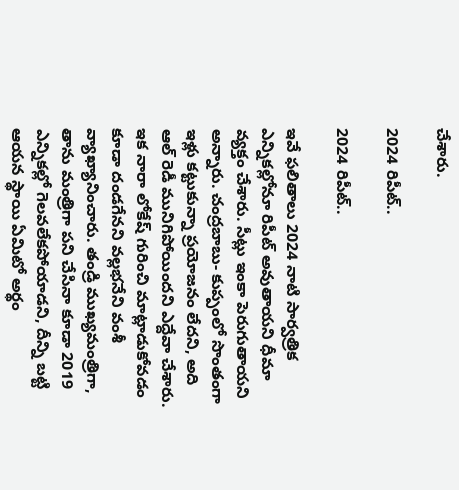చేశారు.

2024 రిపీట్..

2024 రిపీట్..

ఇవే ఫలితాలు 2024 నాటి సార్వత్రిక ఎన్నికల్లోనూ రిపీట్ అవుతాయని ధీమా వ్యక్తం చేశారు. సీట్లు ఇంకా పెరుగుతాయని అన్నారు. చంద్రబాబు- కుప్పంలో సొంతంగా ఇళ్లు కట్టుకున్నా ప్రయోజనం లేదని, అది ఆల్ రెడీ మునిగిపోయిందని ఎద్దేవా చేశారు. ఇక నారా లోకేష్ గురించి మాట్లాడుకోవడం కూడా దండగేనని వల్లభనేని వంశీ వ్యాఖ్యానించారు. తండ్రి ముఖ్యమంత్రిగా, తాను మంత్రిగా పని చేసినా కూడా 2019 ఎన్నికల్లో గెలవలేకపోయాడని, దీన్ని బట్టి ఆయన స్థాయి ఏమిటో అర్థం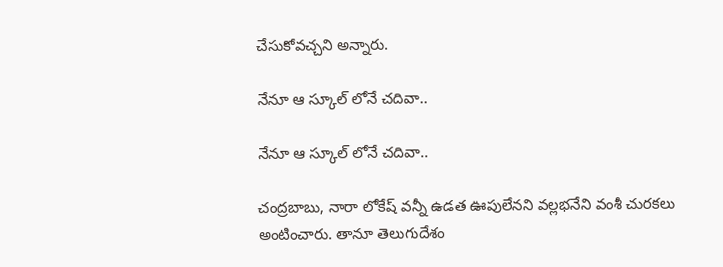చేసుకోవచ్చని అన్నారు.

నేనూ ఆ స్కూల్ లోనే చదివా..

నేనూ ఆ స్కూల్ లోనే చదివా..

చంద్రబాబు, నారా లోకేష్ వన్నీ ఉడత ఊపులేనని వల్లభనేని వంశీ చురకలు అంటించారు. తానూ తెలుగుదేశం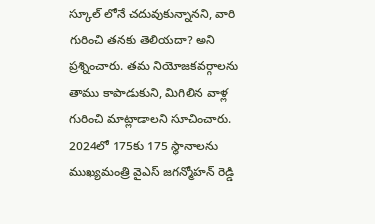స్కూల్ లోనే చదువుకున్నానని, వారి గురించి తనకు తెలియదా? అని ప్రశ్నించారు. తమ నియోజకవర్గాలను తాము కాపాడుకుని, మిగిలిన వాళ్ల గురించి మాట్లాడాలని సూచించారు. 2024లో 175కు 175 స్థానాలను ముఖ్యమంత్రి వైఎస్ జగన్మోహన్ రెడ్డి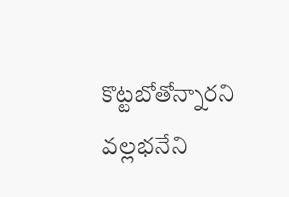కొట్టబోతోన్నారని వల్లభనేని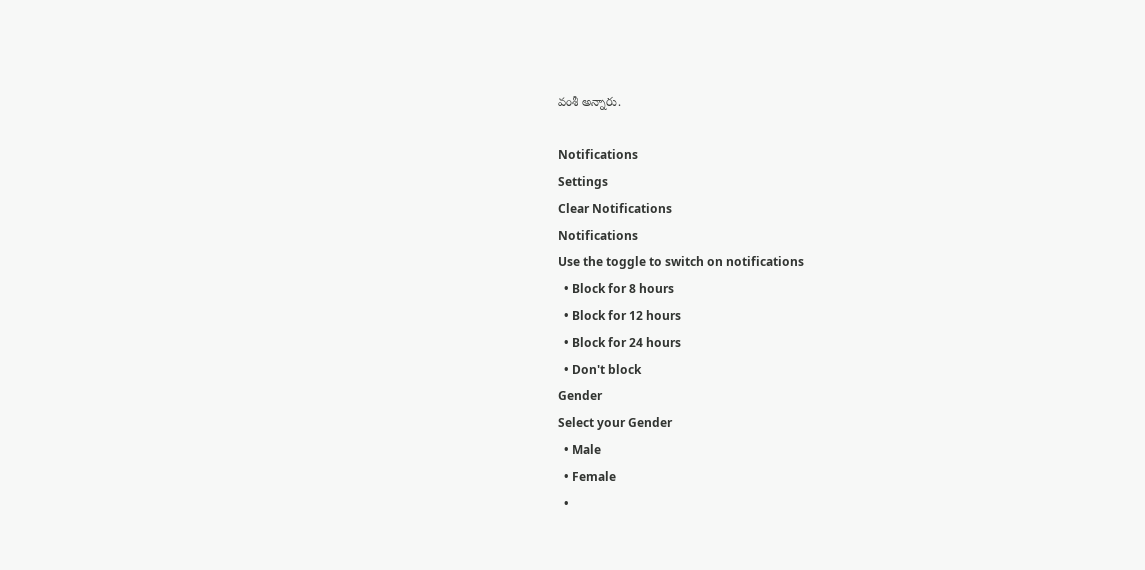వంశీ అన్నారు.

Notifications
Settings
Clear Notifications
Notifications
Use the toggle to switch on notifications
  • Block for 8 hours
  • Block for 12 hours
  • Block for 24 hours
  • Don't block
Gender
Select your Gender
  • Male
  • Female
  •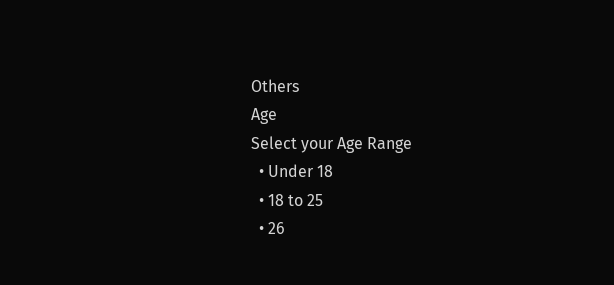Others
Age
Select your Age Range
  • Under 18
  • 18 to 25
  • 26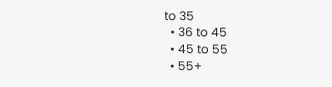to 35
  • 36 to 45
  • 45 to 55
  • 55+